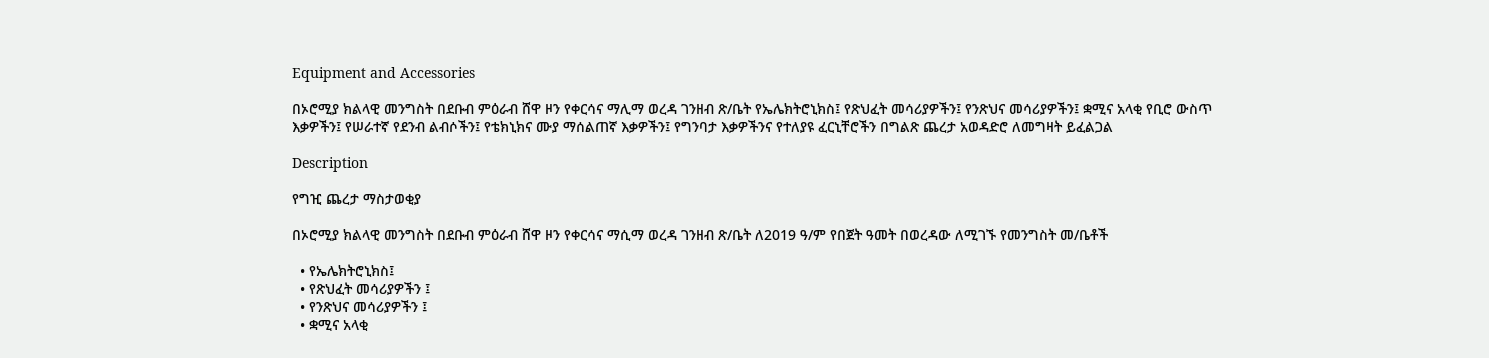Equipment and Accessories

በኦሮሚያ ክልላዊ መንግስት በደቡብ ምዕራብ ሸዋ ዞን የቀርሳና ማሊማ ወረዳ ገንዘብ ጽ/ቤት የኤሌክትሮኒክስ፤ የጽህፈት መሳሪያዎችን፤ የንጽህና መሳሪያዎችን፤ ቋሚና አላቂ የቢሮ ውስጥ እቃዎችን፤ የሠራተኛ የደንብ ልብሶችን፤ የቴክኒክና ሙያ ማሰልጠኛ እቃዎችን፤ የግንባታ እቃዎችንና የተለያዩ ፈርኒቸሮችን በግልጽ ጨረታ አወዳድሮ ለመግዛት ይፈልጋል

Description

የግዢ ጨረታ ማስታወቂያ

በኦሮሚያ ክልላዊ መንግስት በደቡብ ምዕራብ ሸዋ ዞን የቀርሳና ማሲማ ወረዳ ገንዘብ ጽ/ቤት ለ2019 ዓ/ም የበጀት ዓመት በወረዳው ለሚገኙ የመንግስት መ/ቤቶች

  • የኤሌክትሮኒክስ፤
  • የጽህፈት መሳሪያዎችን ፤
  • የንጽህና መሳሪያዎችን ፤
  • ቋሚና አላቂ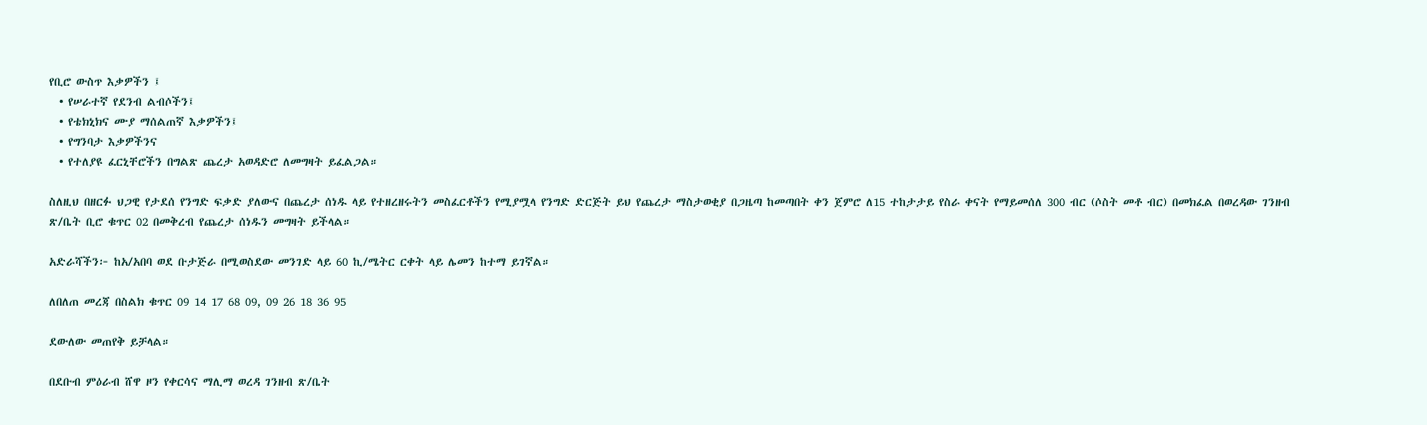የቢሮ ውስጥ እቃዎችን ፤
  • የሠራተኛ የደንብ ልብሶችን፤
  • የቴክኒክና ሙያ ማሰልጠኛ እቃዎችን፤
  • የግንባታ እቃዎችንና
  • የተለያዩ ፈርኒቸሮችን በግልጽ ጨረታ አወዳድሮ ለመግዛት ይፈልጋል።

ስለዚህ በዘርፉ ህጋዊ የታደሰ የንግድ ፍቃድ ያለውና በጨረታ ሰነዱ ላይ የተዘረዘሩትን መስፈርቶችን የሚያሟላ የንግድ ድርጅት ይህ የጨረታ ማስታወቂያ በጋዜጣ ከመጣበት ቀን ጀምሮ ለ15 ተከታታይ የስራ ቀናት የማይመሰለ 300 ብር (ሶስት መቶ ብር) በመክፈል በወረዳው ገንዘብ ጽ/ቤት ቢሮ ቁጥር 02 በመቅረብ የጨረታ ሰነዱን መግዛት ይችላል።

አድራሻችን፦ ከአ/አበባ ወደ ቡታጅራ በሚወስደው መንገድ ላይ 60 ኪ/ሜትር ርቀት ላይ ሌመን ከተማ ይገኛል።

ለበለጠ መረጃ በስልክ ቁጥር 09 14 17 68 09, 09 26 18 36 95

ደውለው መጠየቅ ይቻላል።

በደቡብ ምዕራብ ሸዋ ዞን የቀርሳና ማሊማ ወረዳ ገንዘብ ጽ/ቤት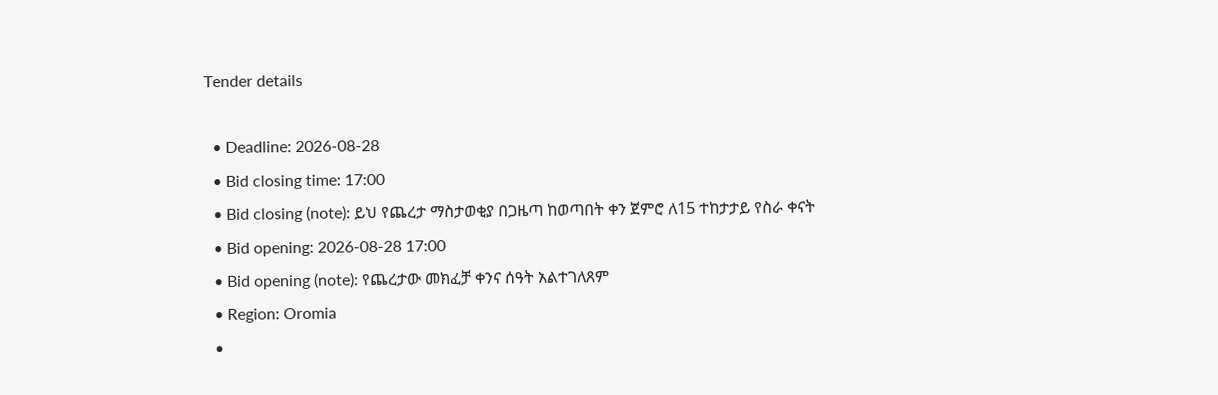Tender details

  • Deadline: 2026-08-28
  • Bid closing time: 17:00
  • Bid closing (note): ይህ የጨረታ ማስታወቂያ በጋዜጣ ከወጣበት ቀን ጀምሮ ለ15 ተከታታይ የስራ ቀናት
  • Bid opening: 2026-08-28 17:00
  • Bid opening (note): የጨረታው መክፈቻ ቀንና ሰዓት አልተገለጸም
  • Region: Oromia
  •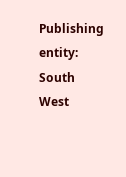Publishing entity: South West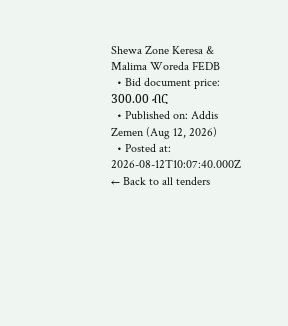Shewa Zone Keresa & Malima Woreda FEDB
  • Bid document price: 300.00 ብር
  • Published on: Addis Zemen (Aug 12, 2026)
  • Posted at: 2026-08-12T10:07:40.000Z
← Back to all tenders